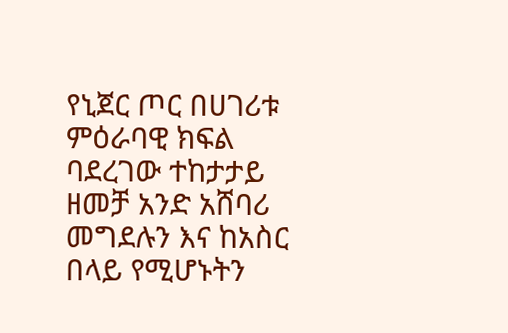የኒጀር ጦር በሀገሪቱ ምዕራባዊ ክፍል ባደረገው ተከታታይ ዘመቻ አንድ አሸባሪ መግደሉን እና ከአስር በላይ የሚሆኑትን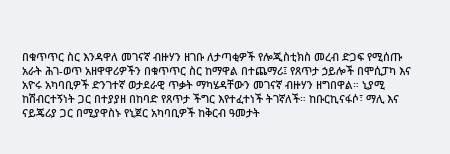በቁጥጥር ስር እንዳዋለ መገናኛ ብዙሃን ዘገቡ ለታጣቂዎች የሎጂስቲክስ መረብ ድጋፍ የሚሰጡ አራት ሕገ-ወጥ አዘዋዋሪዎችን በቁጥጥር ስር ከማዋል በተጨማሪ፤ የጸጥታ ኃይሎች በሞሲፓካ እና አዮሩ አካባቢዎች ድንገተኛ ወታደራዊ ጥቃት ማካሄዳቸውን መገናኛ ብዙሃን ዘግበዋል። ኒያሚ ከሽብርተኝነት ጋር በተያያዘ በከባድ የጸጥታ ችግር እየተፈተነች ትገኛለች። ከቡርኪናፋሶ፣ ማሊ እና ናይጄሪያ ጋር በሚያዋስኑ የኒጀር አካባቢዎች ከቅርብ ዓመታት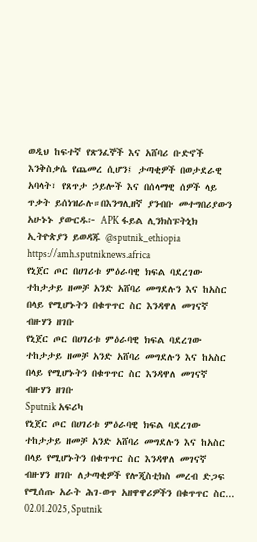ወዲህ ከፍተኛ የጽንፈኞች እና አሸባሪ ቡድኖች እንቅስቃሴ የጨመረ ሲሆን፤ ታጣቂዎች በወታደራዊ አባላት፣ የጸጥታ ኃይሎች እና በሰላማዊ ሰዎች ላይ ጥቃት ይሰነዝራሉ።በእንግሊዘኛ ያንብቡ መተግበሪያውን አሁኑኑ ያውርዱ፦ APK ፋይል ሊንክስፑትኒክ ኢትዮጵያን ይወዳጁ @sputnik_ethiopia
https://amh.sputniknews.africa
የኒጀር ጦር በሀገሪቱ ምዕራባዊ ክፍል ባደረገው ተከታታይ ዘመቻ አንድ አሸባሪ መግደሉን እና ከአስር በላይ የሚሆኑትን በቁጥጥር ስር እንዳዋለ መገናኛ ብዙሃን ዘገቡ
የኒጀር ጦር በሀገሪቱ ምዕራባዊ ክፍል ባደረገው ተከታታይ ዘመቻ አንድ አሸባሪ መግደሉን እና ከአስር በላይ የሚሆኑትን በቁጥጥር ስር እንዳዋለ መገናኛ ብዙሃን ዘገቡ
Sputnik አፍሪካ
የኒጀር ጦር በሀገሪቱ ምዕራባዊ ክፍል ባደረገው ተከታታይ ዘመቻ አንድ አሸባሪ መግደሉን እና ከአስር በላይ የሚሆኑትን በቁጥጥር ስር እንዳዋለ መገናኛ ብዙሃን ዘገቡ ለታጣቂዎች የሎጂስቲክስ መረብ ድጋፍ የሚሰጡ አራት ሕገ-ወጥ አዘዋዋሪዎችን በቁጥጥር ስር... 02.01.2025, Sputnik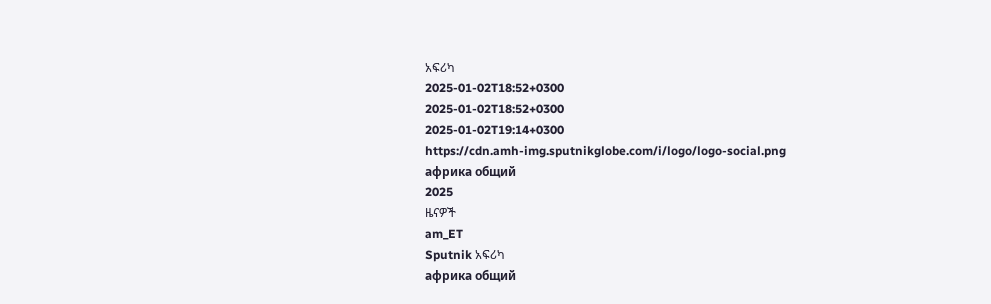አፍሪካ
2025-01-02T18:52+0300
2025-01-02T18:52+0300
2025-01-02T19:14+0300
https://cdn.amh-img.sputnikglobe.com/i/logo/logo-social.png
африка общий
2025
ዜናዎች
am_ET
Sputnik አፍሪካ
африка общий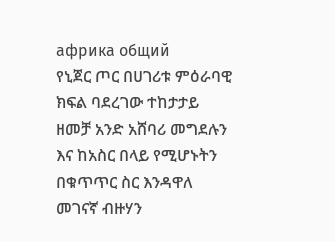африка общий
የኒጀር ጦር በሀገሪቱ ምዕራባዊ ክፍል ባደረገው ተከታታይ ዘመቻ አንድ አሸባሪ መግደሉን እና ከአስር በላይ የሚሆኑትን በቁጥጥር ስር እንዳዋለ መገናኛ ብዙሃን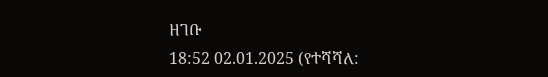ዘገቡ
18:52 02.01.2025 (የተሻሻለ: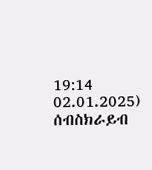19:14 02.01.2025)
ሰብስክራይብ